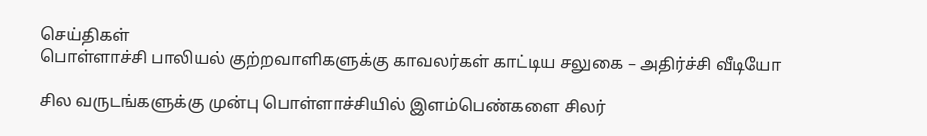செய்திகள்
பொள்ளாச்சி பாலியல் குற்றவாளிகளுக்கு காவலர்கள் காட்டிய சலுகை – அதிர்ச்சி வீடியோ

சில வருடங்களுக்கு முன்பு பொள்ளாச்சியில் இளம்பெண்களை சிலர்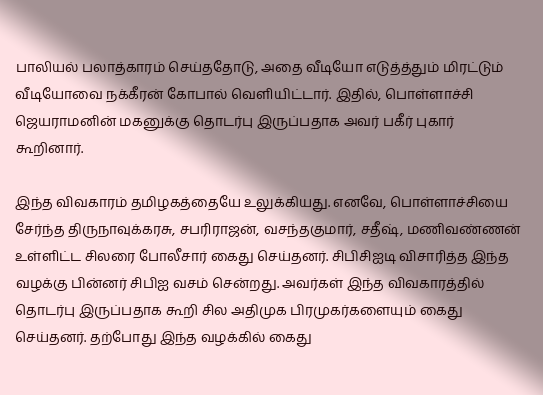பாலியல் பலாத்காரம் செய்ததோடு, அதை வீடியோ எடுத்த்தும் மிரட்டும் வீடியோவை நக்கீரன் கோபால் வெளியிட்டார். இதில், பொள்ளாச்சி ஜெயராமனின் மகனுக்கு தொடர்பு இருப்பதாக அவர் பகீர் புகார் கூறினார்.

இந்த விவகாரம் தமிழகத்தையே உலுக்கியது. எனவே, பொள்ளாச்சியை சேர்ந்த திருநாவுக்கரசு, சபரிராஜன், வசந்தகுமார், சதீஷ், மணிவண்ணன் உள்ளிட்ட சிலரை போலீசார் கைது செய்தனர். சிபிசிஐடி விசாரித்த இந்த வழக்கு பின்னர் சிபிஐ வசம் சென்றது. அவர்கள் இந்த விவகாரத்தில் தொடர்பு இருப்பதாக கூறி சில அதிமுக பிரமுகர்களையும் கைது செய்தனர். தற்போது இந்த வழக்கில் கைது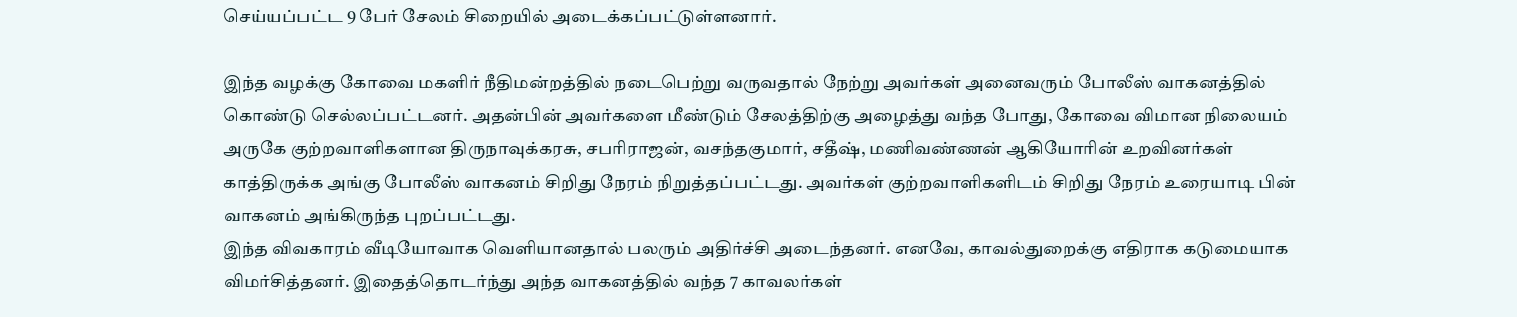செய்யப்பட்ட 9 பேர் சேலம் சிறையில் அடைக்கப்பட்டுள்ளனார்.

இந்த வழக்கு கோவை மகளிர் நீதிமன்றத்தில் நடைபெற்று வருவதால் நேற்று அவர்கள் அனைவரும் போலீஸ் வாகனத்தில் கொண்டு செல்லப்பட்டனர். அதன்பின் அவர்களை மீண்டும் சேலத்திற்கு அழைத்து வந்த போது, கோவை விமான நிலையம் அருகே குற்றவாளிகளான திருநாவுக்கரசு, சபரிராஜன், வசந்தகுமார், சதீஷ், மணிவண்ணன் ஆகியோரின் உறவினர்கள் காத்திருக்க அங்கு போலீஸ் வாகனம் சிறிது நேரம் நிறுத்தப்பட்டது. அவர்கள் குற்றவாளிகளிடம் சிறிது நேரம் உரையாடி பின் வாகனம் அங்கிருந்த புறப்பட்டது.
இந்த விவகாரம் வீடியோவாக வெளியானதால் பலரும் அதிர்ச்சி அடைந்தனர். எனவே, காவல்துறைக்கு எதிராக கடுமையாக விமர்சித்தனர். இதைத்தொடர்ந்து அந்த வாகனத்தில் வந்த 7 காவலர்கள்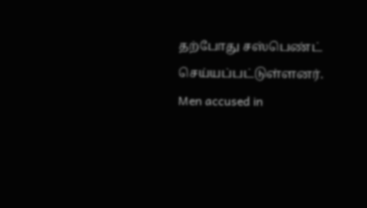தற்போது சஸ்பெண்ட் செய்யப்பட்டுள்ளனர்.
Men accused in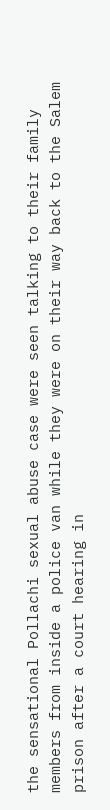the sensational Pollachi sexual abuse case were seen talking to their family members from inside a police van while they were on their way back to the Salem prison after a court hearing in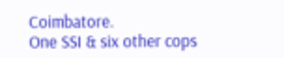Coimbatore.
One SSI & six other cops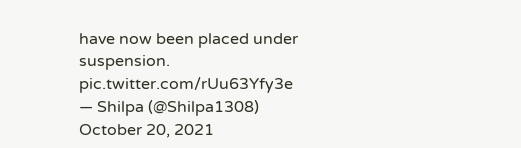have now been placed under suspension. pic.twitter.com/rUu63Yfy3e
— Shilpa (@Shilpa1308) October 20, 2021